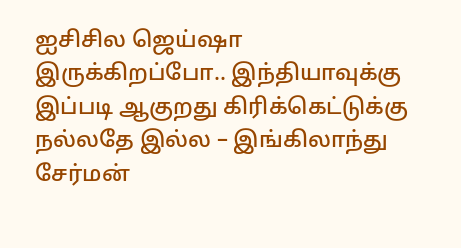ஐசிசில ஜெய்ஷா இருக்கிறப்போ.. இந்தியாவுக்கு இப்படி ஆகுறது கிரிக்கெட்டுக்கு நல்லதே இல்ல – இங்கிலாந்து சேர்மன்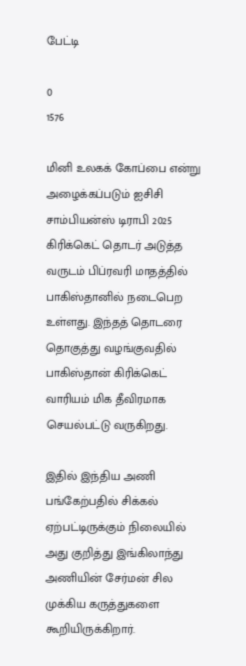பேட்டி

0
1576

மினி உலகக் கோப்பை என்று அழைக்கப்படும் ஐசிசி சாம்பியன்ஸ் டிராபி 2025 கிரிக்கெட் தொடர் அடுத்த வருடம் பிப்ரவரி மாதத்தில் பாகிஸ்தானில் நடைபெற உள்ளது. இந்தத் தொடரை தொகுத்து வழங்குவதில் பாகிஸ்தான் கிரிக்கெட் வாரியம் மிக தீவிரமாக செயல்பட்டு வருகிறது.

இதில் இந்திய அணி பங்கேற்பதில் சிக்கல் ஏற்பட்டிருக்கும் நிலையில் அது குறித்து இங்கிலாந்து அணியின் சேர்மன் சில முக்கிய கருத்துகளை கூறியிருக்கிறார்.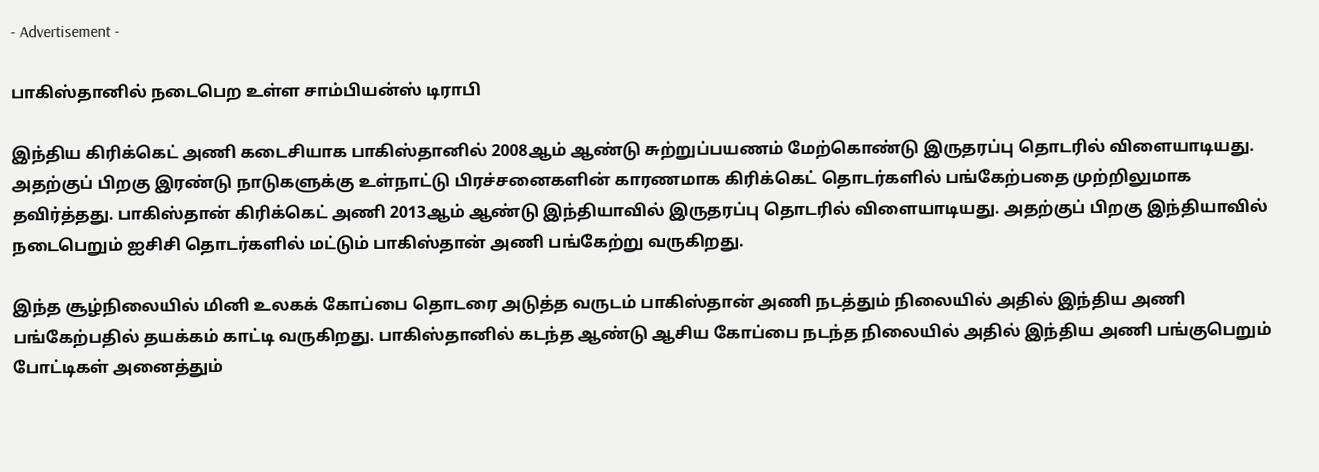- Advertisement -

பாகிஸ்தானில் நடைபெற உள்ள சாம்பியன்ஸ் டிராபி

இந்திய கிரிக்கெட் அணி கடைசியாக பாகிஸ்தானில் 2008ஆம் ஆண்டு சுற்றுப்பயணம் மேற்கொண்டு இருதரப்பு தொடரில் விளையாடியது. அதற்குப் பிறகு இரண்டு நாடுகளுக்கு உள்நாட்டு பிரச்சனைகளின் காரணமாக கிரிக்கெட் தொடர்களில் பங்கேற்பதை முற்றிலுமாக தவிர்த்தது. பாகிஸ்தான் கிரிக்கெட் அணி 2013ஆம் ஆண்டு இந்தியாவில் இருதரப்பு தொடரில் விளையாடியது. அதற்குப் பிறகு இந்தியாவில் நடைபெறும் ஐசிசி தொடர்களில் மட்டும் பாகிஸ்தான் அணி பங்கேற்று வருகிறது.

இந்த சூழ்நிலையில் மினி உலகக் கோப்பை தொடரை அடுத்த வருடம் பாகிஸ்தான் அணி நடத்தும் நிலையில் அதில் இந்திய அணி பங்கேற்பதில் தயக்கம் காட்டி வருகிறது. பாகிஸ்தானில் கடந்த ஆண்டு ஆசிய கோப்பை நடந்த நிலையில் அதில் இந்திய அணி பங்குபெறும் போட்டிகள் அனைத்தும்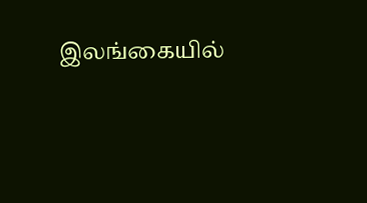இலங்கையில்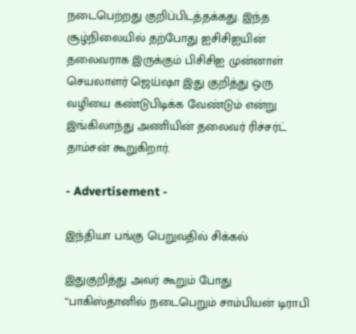நடைபெற்றது குறிப்பிடத்தக்கது. இந்த சூழ்நிலையில் தற்போது ஐசிசிஐயின் தலைவராக இருக்கும் பிசிசிஐ முன்னாள் செயலாளர் ஜெய்ஷா இது குறித்து ஒரு வழியை கண்டுபிடிக்க வேண்டும் என்று இங்கிலாந்து அணியின் தலைவர் ரிச்சர்ட் தாம்சன் கூறுகிறார்.

- Advertisement -

இந்தியா பங்கு பெறுவதில் சிக்கல்

இதுகுறித்து அவர் கூறும் போது “பாகிஸ்தானில் நடைபெறும் சாம்பியன் டிராபி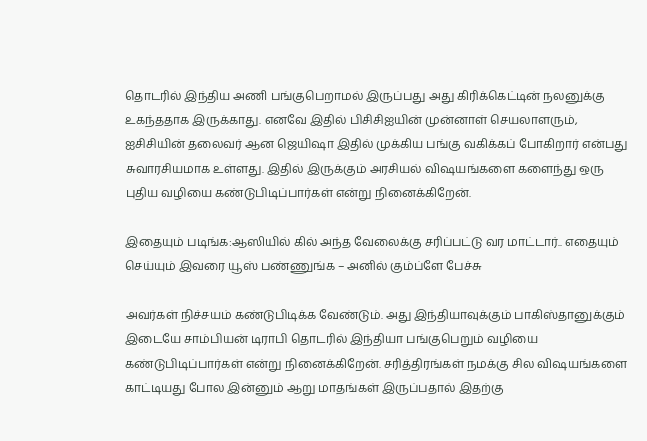தொடரில் இந்திய அணி பங்குபெறாமல் இருப்பது அது கிரிக்கெட்டின் நலனுக்கு உகந்ததாக இருக்காது. எனவே இதில் பிசிசிஐயின் முன்னாள் செயலாளரும், ஐசிசியின் தலைவர் ஆன ஜெயிஷா இதில் முக்கிய பங்கு வகிக்கப் போகிறார் என்பது சுவாரசியமாக உள்ளது. இதில் இருக்கும் அரசியல் விஷயங்களை களைந்து ஒரு புதிய வழியை கண்டுபிடிப்பார்கள் என்று நினைக்கிறேன்.

இதையும் படிங்க:ஆஸியில் கில் அந்த வேலைக்கு சரிப்பட்டு வர மாட்டார்.. எதையும் செய்யும் இவரை யூஸ் பண்ணுங்க – அனில் கும்ப்ளே பேச்சு

அவர்கள் நிச்சயம் கண்டுபிடிக்க வேண்டும். அது இந்தியாவுக்கும் பாகிஸ்தானுக்கும் இடையே சாம்பியன் டிராபி தொடரில் இந்தியா பங்குபெறும் வழியை கண்டுபிடிப்பார்கள் என்று நினைக்கிறேன். சரித்திரங்கள் நமக்கு சில விஷயங்களை காட்டியது போல இன்னும் ஆறு மாதங்கள் இருப்பதால் இதற்கு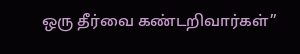ஒரு தீர்வை கண்டறிவார்கள்”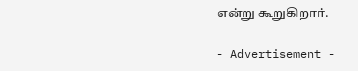என்று கூறுகிறார்.

- Advertisement -